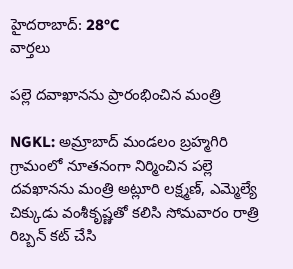హైదరాబాద్: 28°C
వార్తలు

పల్లె దవాఖానను ప్రారంభించిన మంత్రి

NGKL: అమ్రాబాద్ మండలం బ్రహ్మగిరి గ్రామంలో నూతనంగా నిర్మించిన పల్లె దవఖానను మంత్రి అట్లూరి లక్ష్మణ్, ఎమ్మెల్యే చిక్కుడు వంశీకృష్ణతో కలిసి సోమవారం రాత్రి రిబ్బన్ కట్ చేసి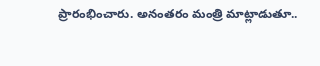ప్రారంభించారు. అనంతరం మంత్రి మాట్లాడుతూ..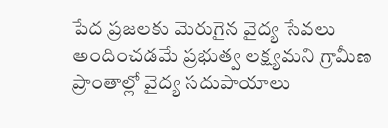పేద ప్రజలకు మెరుగైన వైద్య సేవలు అందించడమే ప్రభుత్వ లక్ష్యమని గ్రామీణ ప్రాంతాల్లో వైద్య సదుపాయాలు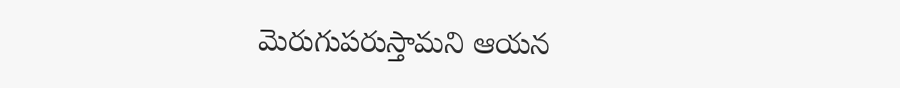మెరుగుపరుస్తామని ఆయన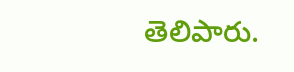తెలిపారు.